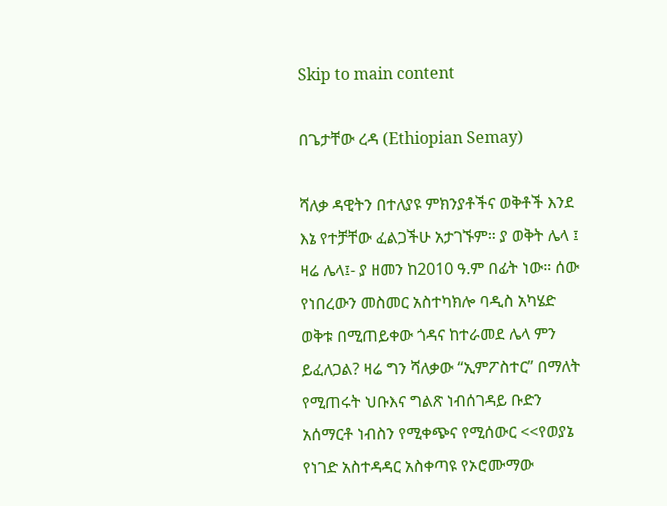Skip to main content

በጌታቸው ረዳ (Ethiopian Semay)

ሻለቃ ዳዊትን በተለያዩ ምክንያቶችና ወቅቶች እንደ እኔ የተቻቸው ፈልጋችሁ አታገኙም። ያ ወቅት ሌላ ፤ ዛሬ ሌላ፤- ያ ዘመን ከ2010 ዓ.ም በፊት ነው። ሰው የነበረውን መስመር አስተካክሎ ባዲስ አካሄድ ወቅቱ በሚጠይቀው ጎዳና ከተራመደ ሌላ ምን ይፈለጋል? ዛሬ ግን ሻለቃው “ኢምፖስተር” በማለት የሚጠሩት ህቡእና ግልጽ ነብሰገዳይ ቡድን አሰማርቶ ነብስን የሚቀጭና የሚሰውር <<የወያኔ የነገድ አስተዳዳር አስቀጣዩ የኦሮሙማው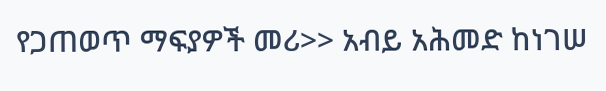የጋጠወጥ ማፍያዎች መሪ>> አብይ አሕመድ ከነገሠ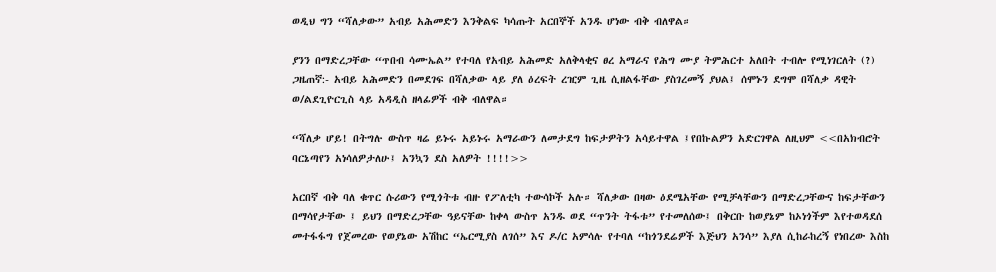ወዲህ ግን “ሻለቃው” አብይ አሕመድን እንቅልፍ ካሳጡት አርበኞች አንዱ ሆነው ብቅ ብለዋል።

ያንን በማድረጋቸው “ጥበብ ሳሙኤል” የተባለ የአብይ አሕመድ አለቅላቂና ፀረ አማራና የሕግ ሙያ ትምሕርተ አለበት ተብሎ የሚነገርለት (?) ጋዜጠኛ:- አብይ አሕመድን በመደገፍ በሻለቃው ላይ ያለ ዕረፍት ረዢም ጊዜ ሲዘልፋቸው ያስገረመኝ ያህል፤ ሰሞኑን ደግሞ በሻለቃ ዳዊት ወ/ልደጊዮርጊስ ላይ አዳዲስ ዘላፊዎች ብቅ ብለዋል።

“ሻለቃ ሆይ! በትግሉ ውስጥ ዛሬ ይኑሩ አይኑሩ አማራውን ለመታደግ ከፍታዎትን አሳይተዋል ፤የበኩልዎን አድርገዋል ለዚህም <<በአክብሮት ባርኔጣየን አነሳለዎታለሁ፤ አንኳን ደስ አለዎት !!!!>>

አርበኛ ብቅ ባለ ቁጥር ሱሪውን የሚጎትቱ ብዙ የፖለቲካ ተውሳኮች አሉ። ሻለቃው በዛው ዕደሜአቸው የሚቻላቸውን በማድረጋቸውና ከፍታቸውን በማሳየታቸው ፤ ይህን በማድረጋቸው ዓይናቸው ከቀላ ውስጥ አንዱ ወደ “ጥንት ትፋቱ” የተመለሰው፤ በቅርቡ ከወያኔም ከኦነጎችም እየተወዳደሰ መተፋፋግ የጀመረው የወያኔው አሽከር “ኤርሚያስ ለገሰ” እና ዶ/ር አምሳሉ የተባለ “ከጎንደሬዎች እጅህን አንሳ” እያለ ሲከራከረኝ የነበረው እስከ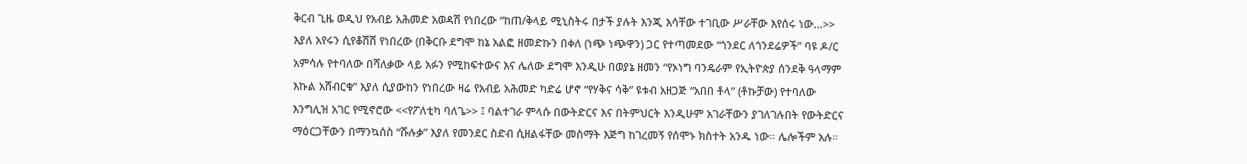ቅርብ ጊዜ ወዲህ የአብይ አሕመድ አወዳሽ የነበረው “ከጠ/ቅላይ ሚኒስትሩ በታች ያሉት እንጂ እሳቸው ተገቢው ሥራቸው እየሰሩ ነው…>> እያለ አየሩን ሲየቆሽሽ የነበረው (በቅርቡ ደግሞ ከኔ አልፎ ዘመድኩን በቀለ (ነጭ ነጭዋን) ጋር የተጣመደው “ጎንደር ለጎንደሬዎች” ባዩ ዶ/ር አምሳሉ የተባለው በሻለቃው ላይ አፉን የሚከፍተውና እና ሌለው ደግሞ እንዲሁ በወያኔ ዘመን “የኦነግ ባንዴራም የኢትዮጵያ ሰንደቅ ዓላማም እኩል አሸብርቁ” እያለ ሲያውከን የነበረው ዛሬ የአብይ አሕመድ ካድሬ ሆኖ “የሃቅና ሳቅ” ዩቱብ አዘጋጅ “አበበ ቶላ” (ቶኩቻው) የተባለው እንግሊዝ አገር የሚኖሮው <<የፖለቲካ ባለጌ>> ፤ ባልተገራ ምላሱ በውትድርና እና በትምህርት እንዲሁም አገራቸውን ያገለገሉበት የውትድርና ማዕርጋቸውን በማንኳሰስ “ሹሉቃ” እያለ የመንደር ስድብ ሲዘልፋቸው መስማት እጅግ ከገረመኝ የሰሞኑ ክስተት አንዱ ነው። ሌሎችም አሉ።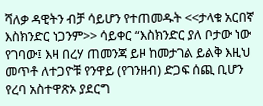ሻለቃ ዳዊትን ብቻ ሳይሆን የተጠመዱት <<ታላቁ አርበኛ እስክንድር ነጋንም>> ሳይቀር “እስክንድር ያለ ቦታው ነው የገባው፤ እዛ በረሃ ጠመንጃ ይዞ ከመታገል ይልቅ እዚህ መጥቶ ለተጋዮቹ የንዋይ (የገንዘብ) ድጋፍ ሰጪ ቢሆን የረባ አስተዋጽኦ ያደርግ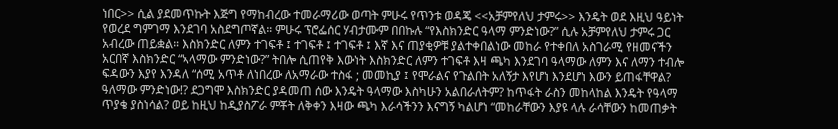ነበር>> ሲል ያደመጥኩት እጅግ የማከብረው ተመራማሪው ወጣት ምሁሩ የጥንቱ ወዳጄ <<አቻምየለህ ታምሩ>> እንዴት ወደ እዚህ ዓይነት የወረደ ግምገማ እንደገባ አስደግጦኛል። ምሁሩ ፕሮፌሰር ሃብታሙም በበኩሉ “የእስክንድር ዓላማ ምንድነው?” ሲሉ አቻምየለህ ታምሩ ጋር አብረው ጠይቋል። እስክንድር ለምን ተገፍቶ ፤ ተገፍቶ ፤ ተገፍቶ ፤ እኛ እና ጠያቂዎቹ ያልተቀበልነው መከራ የተቀበለ አስገራሚ የዘመናችን አርበኛ እስክንድር “ኣላማው ምንድነው?” ትበሎ ሲጠየቅ እውነት እስክንድር ለምን ተገፍቶ እዛ ጫካ እንደገባ ዓላማው ለምን እና ለማን ተብሎ ፍዳውን እያየ እንዳለ “ሰሚ አጥቶ ለነበረው ለአማራው ተስፋ ; መመኪያ ፤ የሞራልና የጉልበት አለኝታ እየሆነ እንደሆነ እውን ይጠፋቸዋል? ዓለማው ምንድነው!? ደጋግሞ እስክንድር ያዳመጠ ሰው እንዴት ዓላማው እስካሁን አልበራለትም? ከጥፋት ራስን መከላከል እንዴት የዓላማ ጥያቄ ያስነሳል? ወይ ከዚህ ከዲያስፖራ ምቾት ለቅቀን እዛው ጫካ እራሳችንን እናግኝ ካልሆነ “መከራቸውን እያዩ ላሉ ራሳቸውን ከመጠቃት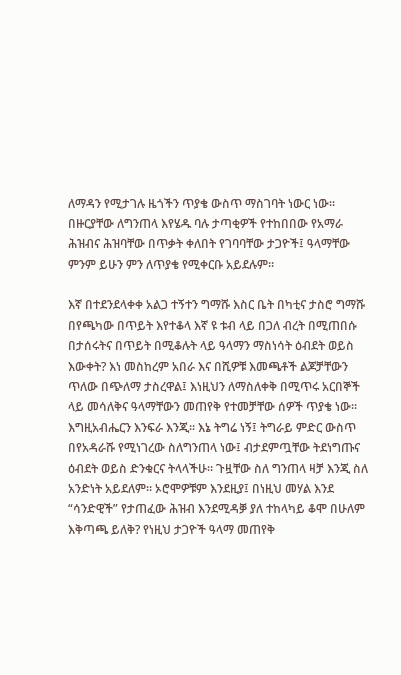ለማዳን የሚታገሉ ዜጎችን ጥያቄ ውስጥ ማስገባት ነውር ነው። በዙርያቸው ለግንጠላ እየሄዱ ባሉ ታጣቂዎች የተከበበው የአማራ ሕዝብና ሕዝባቸው በጥቃት ቀለበት የገባባቸው ታጋዮች፤ ዓላማቸው ምንም ይሁን ምን ለጥያቄ የሚቀርቡ አይደሉም።

እኛ በተደንደላቀቀ አልጋ ተኝተን ግማሹ እስር ቤት በካቲና ታስሮ ግማሹ በየጫካው በጥይት እየተቆላ እኛ ዩ ቱብ ላይ በጋለ ብረት በሚጠበሱ በታሰሩትና በጥይት በሚቆሉት ላይ ዓላማን ማስነሳት ዕብደት ወይስ እውቀት? እነ መስከረም አበራ እና በሺዎቹ እመጫቶች ልጆቻቸውን ጥለው በጭለማ ታስረዋል፤ እነዚህን ለማስለቀቅ በሚጥሩ አርበኞች ላይ መሳለቅና ዓላማቸውን መጠየቅ የተመቻቸው ሰዎች ጥያቄ ነው። እግዚአብሔርን እንፍራ እንጂ። እኔ ትግሬ ነኝ፤ ትግራይ ምድር ውስጥ በየአዳራሹ የሚነገረው ስለግንጠላ ነው፤ ብታደምጧቸው ትደነግጡና ዕብደት ወይስ ድንቁርና ትላላችሁ። ጉዟቸው ስለ ግንጠላ ዛቻ እንጂ ስለ አንድነት አይደለም። ኦሮሞዎቹም እንደዚያ፤ በነዚህ መሃል እንደ “ሳንድዊች” የታጠፈው ሕዝብ እንደሚዳቓ ያለ ተከላካይ ቆሞ በሁለም እቅጣጫ ይለቅ? የነዚህ ታጋዮች ዓላማ መጠየቅ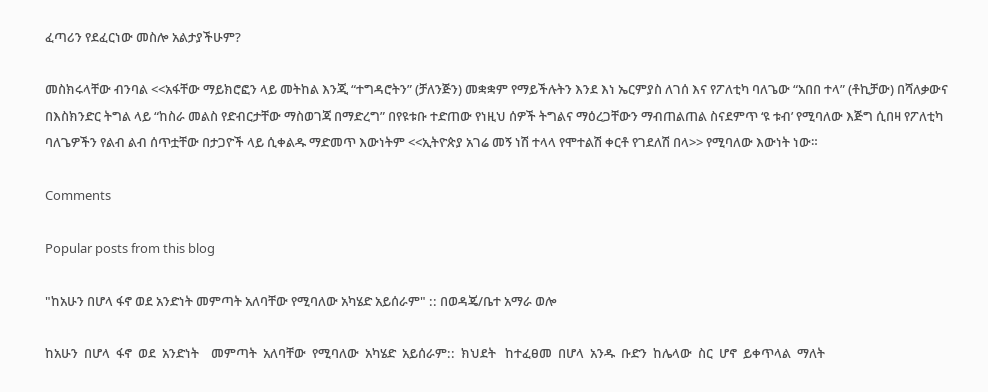ፈጣሪን የደፈርነው መስሎ አልታያችሁም?

መስክሩላቸው ብንባል <<አፋቸው ማይክሮፎን ላይ መትከል እንጂ “ተግዳሮትን” (ቻለንጅን) መቋቋም የማይችሉትን እንደ እነ ኤርምያስ ለገሰ እና የፖለቲካ ባለጌው “አበበ ተላ” (ቶኪቻው) በሻለቃውና በእስክንድር ትግል ላይ “ከስራ መልስ የድብርታቸው ማስወገጃ በማድረግ” በየዩቱቡ ተድጠው የነዚህ ሰዎች ትግልና ማዕረጋቸውን ማብጠልጠል ስናደምጥ ‘ዩ ቱብ’ የሚባለው እጅግ ሲበዛ የፖለቲካ ባለጌዎችን የልብ ልብ ሰጥቷቸው በታጋዮች ላይ ሲቀልዱ ማድመጥ እውነትም <<ኢትዮጵያ አገሬ መኝ ነሽ ተላላ የሞተልሽ ቀርቶ የገደለሽ በላ>> የሚባለው እውነት ነው።

Comments

Popular posts from this blog

"ከአሁን በሆላ ፋኖ ወደ አንድነት መምጣት አለባቸው የሚባለው አካሄድ አይሰራም" :: በወዳጄ/ቤተ አማራ ወሎ

ከአሁን  በሆላ  ፋኖ  ወደ  አንድነት    መምጣት  አለባቸው  የሚባለው  አካሄድ  አይሰራም::  ክህደት   ከተፈፀመ  በሆላ  አንዱ  ቡድን  ከሌላው  ስር  ሆኖ  ይቀጥላል  ማለት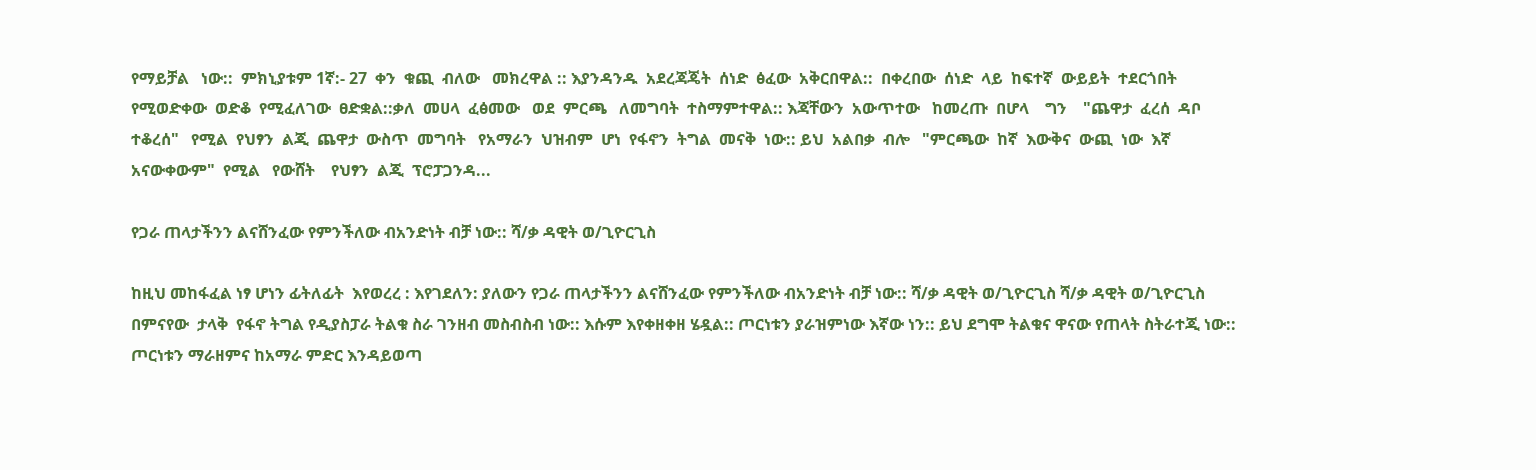የማይቻል   ነው::  ምክኒያቱም 1ኛ:- 27  ቀን  ቁጪ  ብለው   መክረዋል :: እያንዳንዱ  አደረጃጄት  ሰነድ  ፅፈው  አቅርበዋል::  በቀረበው  ሰነድ  ላይ  ከፍተኛ  ውይይት  ተደርጎበት  የሚወድቀው  ወድቆ  የሚፈለገው  ፀድቋል::ቃለ  መሀላ  ፈፅመው   ወደ  ምርጫ   ለመግባት  ተስማምተዋል:: እጃቸውን  አውጥተው   ከመረጡ  በሆላ    ግን    "ጨዋታ  ፈረሰ  ዳቦ  ተቆረሰ"   የሚል  የህፃን  ልጂ  ጨዋታ  ውስጥ  መግባት   የአማራን  ህዝብም  ሆነ  የፋኖን  ትግል  መናቅ  ነው:: ይህ  አልበቃ  ብሎ   "ምርጫው  ከኛ  እውቅና  ውጪ  ነው  እኛ  አናውቀውም"  የሚል   የውሸት    የህፃን  ልጂ  ፕሮፓጋንዳ...

የጋራ ጠላታችንን ልናሸንፈው የምንችለው ብአንድነት ብቻ ነው:: ሻ/ቃ ዳዊት ወ/ጊዮርጊስ

ከዚህ መከፋፈል ነፃ ሆነን ፊትለፊት  እየወረረ : እየገደለን: ያለውን የጋራ ጠላታችንን ልናሸንፈው የምንችለው ብአንድነት ብቻ ነው:: ሻ/ቃ ዳዊት ወ/ጊዮርጊስ ሻ/ቃ ዳዊት ወ/ጊዮርጊስ በምናየው  ታላቅ  የፋኖ ትግል የዲያስፓራ ትልቁ ስራ ገንዘብ መስብስብ ነው:: እሱም እየቀዘቀዘ ሄዷል:: ጦርነቱን ያራዝምነው እኛው ነን:: ይህ ደግሞ ትልቁና ዋናው የጠላት ስትራተጂ ነው:: ጦርነቱን ማራዘምና ከአማራ ምድር እንዳይወጣ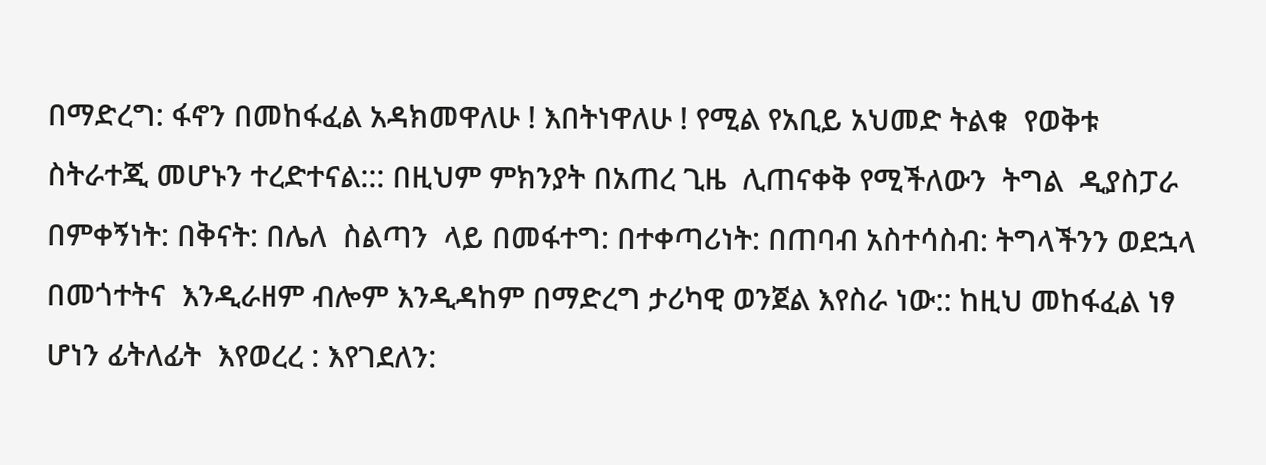በማድረግ: ፋኖን በመከፋፈል አዳክመዋለሁ ! እበትነዋለሁ ! የሚል የአቢይ አህመድ ትልቁ  የወቅቱ ስትራተጂ መሆኑን ተረድተናል::: በዚህም ምክንያት በአጠረ ጊዜ  ሊጠናቀቅ የሚችለውን  ትግል  ዲያስፓራ በምቀኝነት: በቅናት: በሌለ  ስልጣን  ላይ በመፋተግ: በተቀጣሪነት: በጠባብ አስተሳስብ: ትግላችንን ወደኋላ  በመጎተትና  እንዲራዘም ብሎም እንዲዳከም በማድረግ ታሪካዊ ወንጀል እየስራ ነው:: ከዚህ መከፋፈል ነፃ ሆነን ፊትለፊት  እየወረረ : እየገደለን: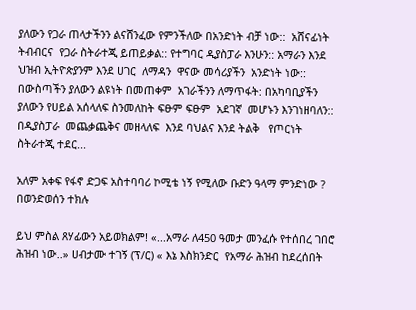ያለውን የጋራ ጠላታችንን ልናሸንፈው የምንችለው በአንድነት ብቻ ነው::  አሸናፊነት ትብብርና  የጋራ ስትራተጂ ይጠይቃል:: የተግባር ዲያስፓራ እንሁን:: አማራን እንደ  ህዝብ ኢትዮጵያንም እንደ ሀገር  ለማዳን  ዋናው መሳሪያችን  አንድነት ነው:: በውስጣችን ያለውን ልዩነት በመጠቀም  አገራችንን ለማጥፋት: በአካባቢያችን  ያለውን የሀይል አሰላለፍ ስንመለከት ፍፁም ፍፁም  አደገኛ  መሆኑን እንገነዘባለን:: በዲያስፓራ  መጨቃጨቅና መዘላለፍ  እንደ ባህልና እንደ ትልቅ   የጦርነት ስትራተጂ ተደር...

አለም አቀፍ የፋኖ ድጋፍ አስተባባሪ ኮሚቴ ነኝ የሚለው ቡድን ዓላማ ምንድነው ? በወንድወሰን ተክሉ

ይህ ምስል ጸሃፊውን አይወክልም! «...አማራ ለ450 ዓመታ መንፈሱ የተሰበረ ገበሮ ሕዝብ ነው..» ሀብታሙ ተገኝ (ፕ/ር) « እኔ እስክንድር  የአማራ ሕዝብ ከደረሰበት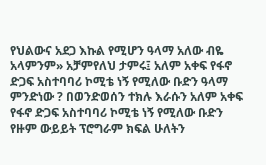የህልውና አደጋ እኩል የሚሆን ዓላማ አለው ብዬ አላምንም» አቻምየለህ ታምሩ፤ አለም አቀፍ የፋኖ ድጋፍ አስተባባሪ ኮሚቴ ነኝ የሚለው ቡድን ዓላማ ምንድነው ? በወንድወሰን ተክሉ እራሱን አለም አቀፍ የፋኖ ድጋፍ አስተባባሪ ኮሚቴ ነኝ የሚለው ቡድን የዙም ውይይት ፕሮግራም ክፍል ሁለትን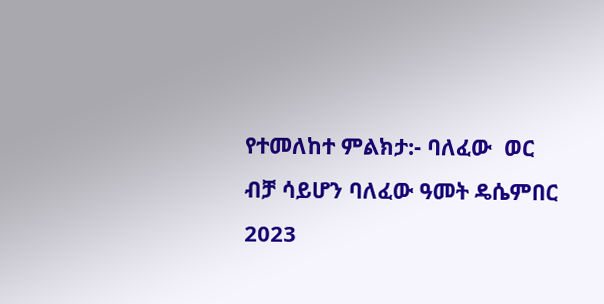የተመለከተ ምልክታ:- ባለፈው  ወር ብቻ ሳይሆን ባለፈው ዓመት ዴሴምበር 2023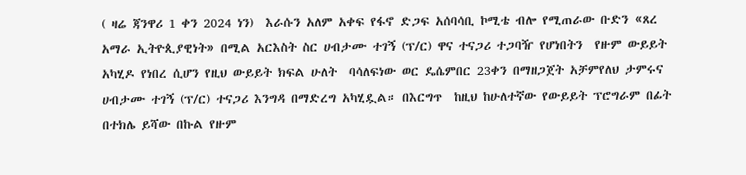( ዛሬ ጃንዋሪ 1 ቀን 2024 ነን)  እራሱን አለም አቀፍ የፋኖ ድጋፍ አሰባሳቢ ኮሚቴ ብሎ የሚጠራው ቡድን «ጸረ አማራ ኢትዮጲያዊነት» በሚል አርእስት ስር ሀብታሙ ተገኝ (ፕ/ር) ዋና ተናጋሪ ተጋባዥ የሆነበትን  የዙም ውይይት አካሂዶ የነበረ ሲሆን የዚህ ውይይት ክፍል ሁለት  ባሳለፍነው ወር ዴሴምበር 23ቀን በማዘጋጀት አቻምየለህ ታምሩና ሀብታሙ ተገኝ (ፕ/ር) ተናጋሪ እንግዳ በማድረግ አካሂዷል። በእርግጥ  ከዚህ ከሁለተኛው የውይይት ፕሮግራም በፊት በተክሌ ይሻው በኩል የዙም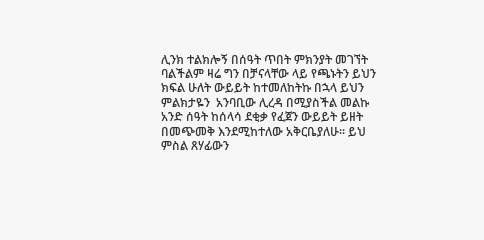ሊንክ ተልክሎኝ በሰዓት ጥበት ምክንያት መገኘት ባልችልም ዛሬ ግን በቻናላቸው ላይ የጫኑትን ይህን ክፍል ሁለት ውይይት ከተመለከትኩ በኋላ ይህን ምልክታዬን  አንባቢው ሊረዳ በሚያስችል መልኩ አንድ ሰዓት ከሰላሳ ደቂቃ የፈጀን ውይይት ይዘት በመጭመቅ እንደሚከተለው አቅርቤያለሁ። ይህ ምስል ጸሃፊውን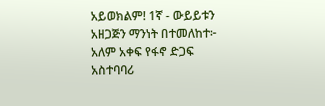አይወክልም! 1ኛ - ውይይቱን አዘጋጅን ማንነት በተመለከተ፦  አለም አቀፍ የፋኖ ድጋፍ አስተባባሪ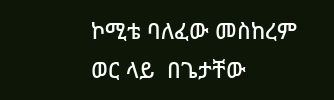ኮሚቴ ባለፈው መስከረም ወር ላይ  በጌታቸው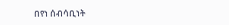በየነ ሰብሳቢነት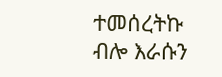ተመሰረትኩ ብሎ እራሱን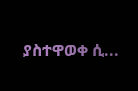ያስተዋወቀ ሲ...